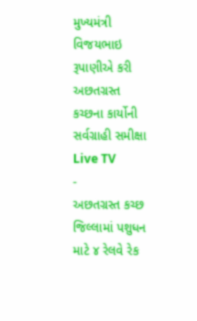મુખ્યમંત્રી વિજયભાઇ રૂપાણીએ કરી અછતગ્રસ્ત કચ્છના કાર્યોની સર્વગ્રાહી સમીક્ષા
Live TV
-
અછતગ્રસ્ત કચ્છ જિલ્લામાં પશુધન માટે ૪ રેલવે રેક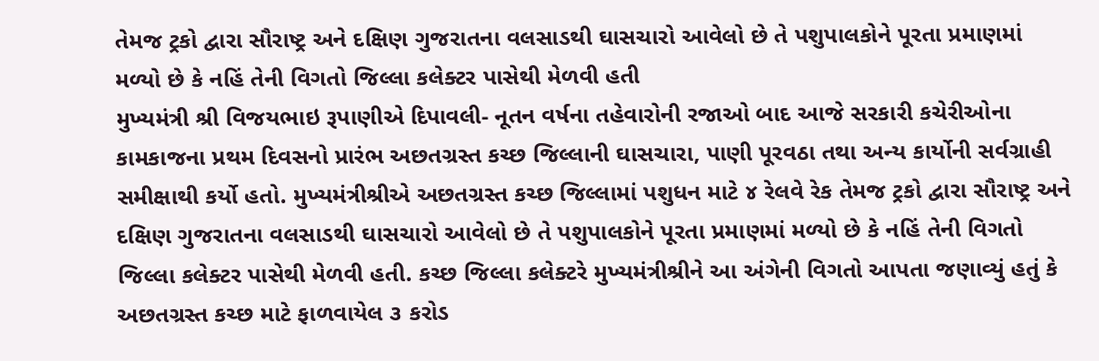તેમજ ટ્રકો દ્વારા સૌરાષ્ટ્ર અને દક્ષિણ ગુજરાતના વલસાડથી ઘાસચારો આવેલો છે તે પશુપાલકોને પૂરતા પ્રમાણમાં મળ્યો છે કે નહિં તેની વિગતો જિલ્લા કલેક્ટર પાસેથી મેળવી હતી
મુખ્યમંત્રી શ્રી વિજયભાઇ રૂપાણીએ દિપાવલી- નૂતન વર્ષના તહેવારોની રજાઓ બાદ આજે સરકારી કચેરીઓના કામકાજના પ્રથમ દિવસનો પ્રારંભ અછતગ્રસ્ત કચ્છ જિલ્લાની ઘાસચારા, પાણી પૂરવઠા તથા અન્ય કાર્યોની સર્વગ્રાહી સમીક્ષાથી કર્યો હતો. મુખ્યમંત્રીશ્રીએ અછતગ્રસ્ત કચ્છ જિલ્લામાં પશુધન માટે ૪ રેલવે રેક તેમજ ટ્રકો દ્વારા સૌરાષ્ટ્ર અને દક્ષિણ ગુજરાતના વલસાડથી ઘાસચારો આવેલો છે તે પશુપાલકોને પૂરતા પ્રમાણમાં મળ્યો છે કે નહિં તેની વિગતો જિલ્લા કલેક્ટર પાસેથી મેળવી હતી. કચ્છ જિલ્લા કલેક્ટરે મુખ્યમંત્રીશ્રીને આ અંગેની વિગતો આપતા જણાવ્યું હતું કે અછતગ્રસ્ત કચ્છ માટે ફાળવાયેલ ૩ કરોડ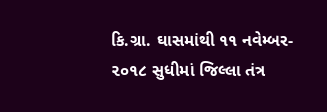કિ.ગ્રા. ઘાસમાંથી ૧૧ નવેમ્બર- ૨૦૧૮ સુધીમાં જિલ્લા તંત્ર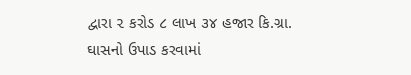દ્વારા ૨ કરોડ ૮ લાખ ૩૪ હજાર કિ.ગ્રા. ઘાસનો ઉપાડ કરવામાં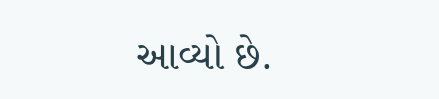આવ્યો છે.